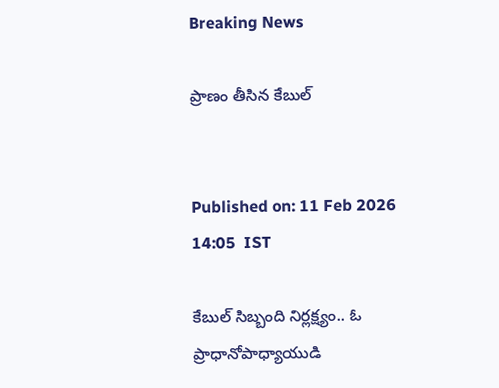Breaking News

ప్రాణం తీసిన కేబుల్‌


Published on: 11 Feb 2026 14:05  IST

కేబుల్‌ సిబ్బంది నిర్లక్ష్యం.. ఓ ప్రాధానోపాధ్యాయుడి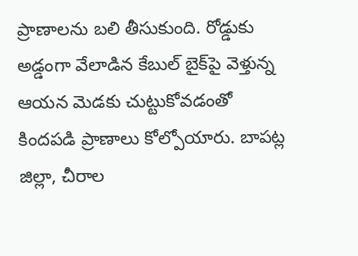ప్రాణాలను బలి తీసుకుంది. రోడ్డుకు అడ్డంగా వేలాడిన కేబుల్‌ బైక్‌పై వెళ్తున్న ఆయన మెడకు చుట్టుకోవడంతో కిందపడి ప్రాణాలు కోల్పోయారు. బాపట్ల జిల్లా, చీరాల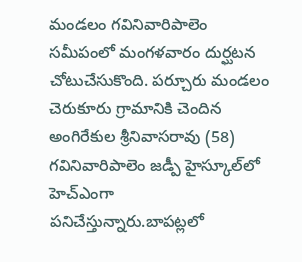మండలం గవినివారిపాలెం సమీపంలో మంగళవారం దుర్ఘటన చోటుచేసుకొంది. పర్చూరు మండలం చెరుకూరు గ్రామానికి చెందిన అంగిరేకుల శ్రీనివాసరావు (58) గవినివారిపాలెం జడ్పీ హైస్కూల్‌లో హెచ్‌ఎంగా పనిచేస్తున్నారు.బాపట్లలో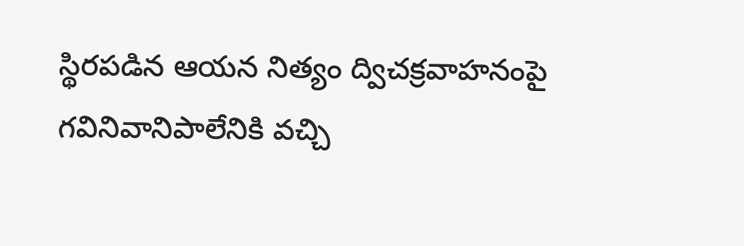స్థిరపడిన ఆయన నిత్యం ద్విచక్రవాహనంపై గవినివానిపాలేనికి వచ్చి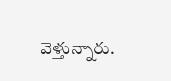వెళ్తున్నారు.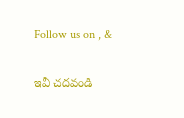Follow us on , &

ఇవీ చదవండి